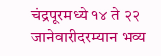चंद्रपूरमध्ये १४ ते २२ जानेवारीदरम्यान भव्य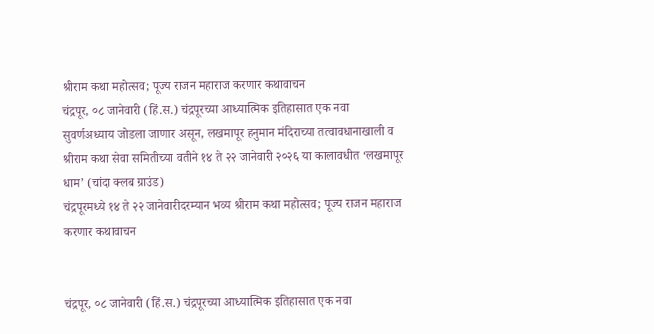श्रीराम कथा महोत्सव; पूज्य राजन महाराज करणार कथावाचन
चंद्रपूर, ०८ जानेवारी (हिं.स.) चंद्रपूरच्या आध्यात्मिक इतिहासात एक नवा सुवर्णअध्याय जोडला जाणार असून, लखमापूर हनुमान मंदिराच्या तत्वावधानाखाली व श्रीराम कथा सेवा समितीच्या वतीने १४ ते २२ जानेवारी २०२६ या कालावधीत ‘लखमापूर धाम’ (चांदा क्लब ग्राउंड)
चंद्रपूरमध्ये १४ ते २२ जानेवारीदरम्यान भव्य श्रीराम कथा महोत्सव; पूज्य राजन महाराज करणार कथावाचन


चंद्रपूर, ०८ जानेवारी (हिं.स.) चंद्रपूरच्या आध्यात्मिक इतिहासात एक नवा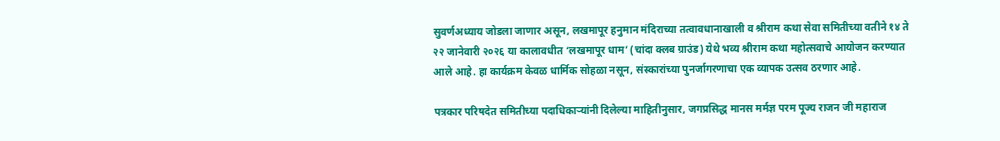सुवर्णअध्याय जोडला जाणार असून, लखमापूर हनुमान मंदिराच्या तत्वावधानाखाली व श्रीराम कथा सेवा समितीच्या वतीने १४ ते २२ जानेवारी २०२६ या कालावधीत ‘लखमापूर धाम’ (चांदा क्लब ग्राउंड) येथे भव्य श्रीराम कथा महोत्सवाचे आयोजन करण्यात आले आहे. हा कार्यक्रम केवळ धार्मिक सोहळा नसून, संस्कारांच्या पुनर्जागरणाचा एक व्यापक उत्सव ठरणार आहे.

पत्रकार परिषदेत समितीच्या पदाधिकाऱ्यांनी दिलेल्या माहितीनुसार, जगप्रसिद्ध मानस मर्मज्ञ परम पूज्य राजन जी महाराज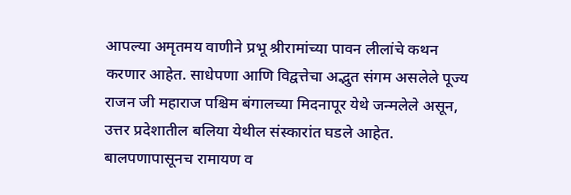आपल्या अमृतमय वाणीने प्रभू श्रीरामांच्या पावन लीलांचे कथन करणार आहेत. साधेपणा आणि विद्वत्तेचा अद्भुत संगम असलेले पूज्य राजन जी महाराज पश्चिम बंगालच्या मिदनापूर येथे जन्मलेले असून, उत्तर प्रदेशातील बलिया येथील संस्कारांत घडले आहेत. बालपणापासूनच रामायण व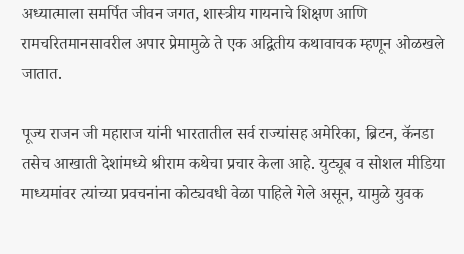अध्यात्माला समर्पित जीवन जगत, शास्त्रीय गायनाचे शिक्षण आणि रामचरितमानसावरील अपार प्रेमामुळे ते एक अद्वितीय कथावाचक म्हणून ओळखले जातात.

पूज्य राजन जी महाराज यांनी भारतातील सर्व राज्यांसह अमेरिका, ब्रिटन, कॅनडा तसेच आखाती देशांमध्ये श्रीराम कथेचा प्रचार केला आहे. युट्यूब व सोशल मीडिया माध्यमांवर त्यांच्या प्रवचनांना कोट्यवधी वेळा पाहिले गेले असून, यामुळे युवक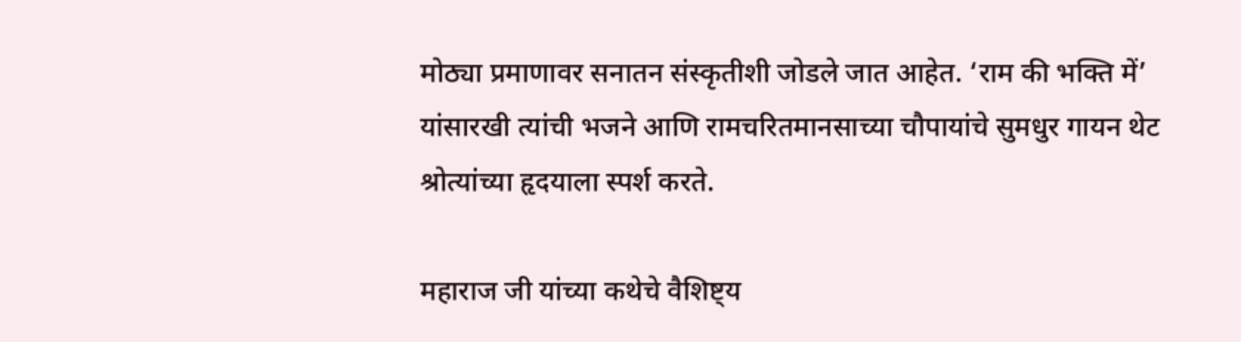मोठ्या प्रमाणावर सनातन संस्कृतीशी जोडले जात आहेत. ‘राम की भक्ति में’ यांसारखी त्यांची भजने आणि रामचरितमानसाच्या चौपायांचे सुमधुर गायन थेट श्रोत्यांच्या हृदयाला स्पर्श करते.

महाराज जी यांच्या कथेचे वैशिष्ट्य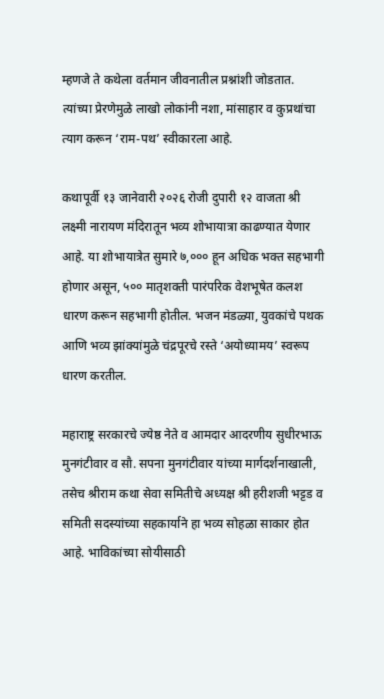म्हणजे ते कथेला वर्तमान जीवनातील प्रश्नांशी जोडतात. त्यांच्या प्रेरणेमुळे लाखो लोकांनी नशा, मांसाहार व कुप्रथांचा त्याग करून ‘राम-पथ’ स्वीकारला आहे.

कथापूर्वी १३ जानेवारी २०२६ रोजी दुपारी १२ वाजता श्री लक्ष्मी नारायण मंदिरातून भव्य शोभायात्रा काढण्यात येणार आहे. या शोभायात्रेत सुमारे ७,००० हून अधिक भक्त सहभागी होणार असून, ५०० मातृशक्ती पारंपरिक वेशभूषेत कलश धारण करून सहभागी होतील. भजन मंडळ्या, युवकांचे पथक आणि भव्य झांक्यांमुळे चंद्रपूरचे रस्ते ‘अयोध्यामय’ स्वरूप धारण करतील.

महाराष्ट्र सरकारचे ज्येष्ठ नेते व आमदार आदरणीय सुधीरभाऊ मुनगंटीवार व सौ. सपना मुनगंटीवार यांच्या मार्गदर्शनाखाली, तसेच श्रीराम कथा सेवा समितीचे अध्यक्ष श्री हरीशजी भट्टड व समिती सदस्यांच्या सहकार्याने हा भव्य सोहळा साकार होत आहे. भाविकांच्या सोयीसाठी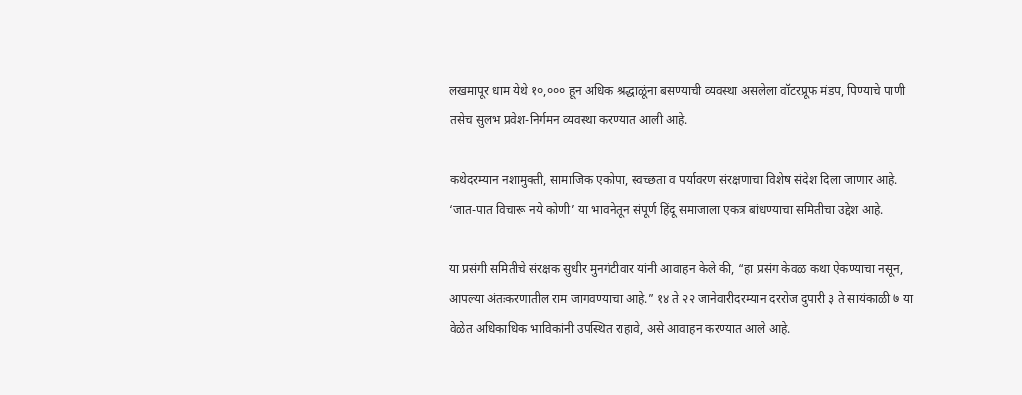लखमापूर धाम येथे १०,००० हून अधिक श्रद्धाळूंना बसण्याची व्यवस्था असलेला वॉटरप्रूफ मंडप, पिण्याचे पाणी तसेच सुलभ प्रवेश-निर्गमन व्यवस्था करण्यात आली आहे.

कथेदरम्यान नशामुक्ती, सामाजिक एकोपा, स्वच्छता व पर्यावरण संरक्षणाचा विशेष संदेश दिला जाणार आहे. ‘जात-पात विचारू नये कोणी’ या भावनेतून संपूर्ण हिंदू समाजाला एकत्र बांधण्याचा समितीचा उद्देश आहे.

या प्रसंगी समितीचे संरक्षक सुधीर मुनगंटीवार यांनी आवाहन केले की, “हा प्रसंग केवळ कथा ऐकण्याचा नसून, आपल्या अंतःकरणातील राम जागवण्याचा आहे.” १४ ते २२ जानेवारीदरम्यान दररोज दुपारी ३ ते सायंकाळी ७ या वेळेत अधिकाधिक भाविकांनी उपस्थित राहावे, असे आवाहन करण्यात आले आहे.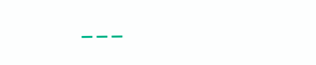---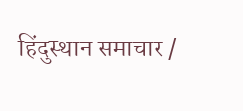हिंदुस्थान समाचार /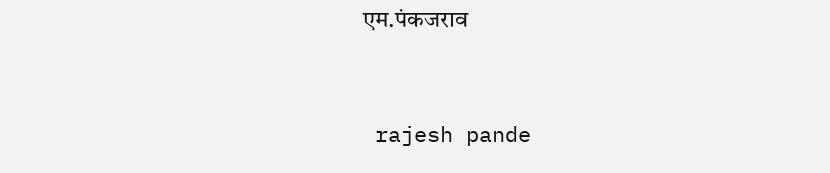एम.पंकजराव


 rajesh pande